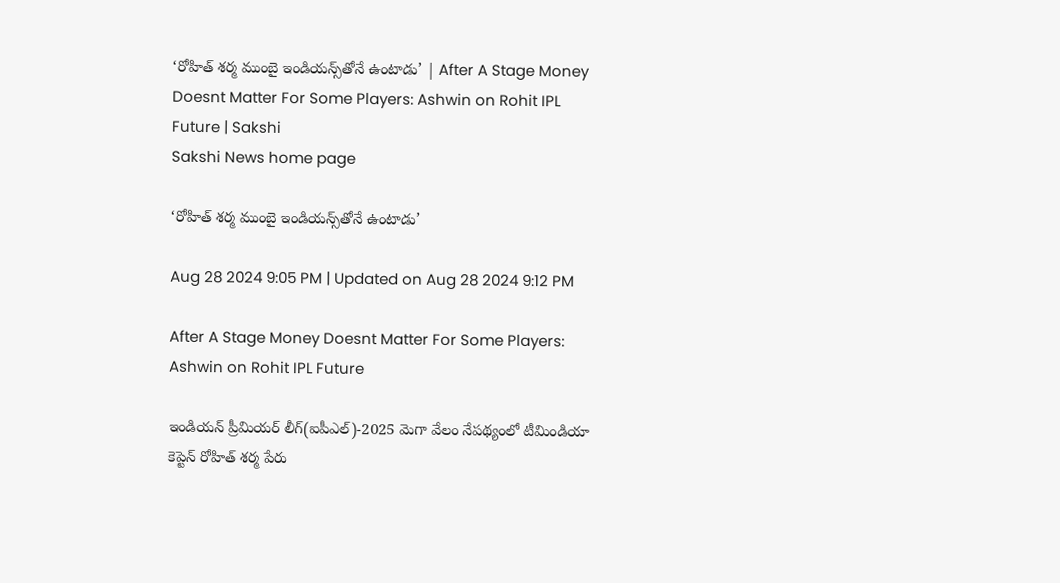‘రోహిత్‌ శర్మ ముంబై ఇండియన్స్‌తోనే ఉంటాడు’ | After A Stage Money Doesnt Matter For Some Players: Ashwin on Rohit IPL Future | Sakshi
Sakshi News home page

‘రోహిత్‌ శర్మ ముంబై ఇండియన్స్‌తోనే ఉంటాడు’

Aug 28 2024 9:05 PM | Updated on Aug 28 2024 9:12 PM

After A Stage Money Doesnt Matter For Some Players: Ashwin on Rohit IPL Future

ఇండియన్‌ ప్రీమియర్‌ లీగ్‌(ఐపీఎల్‌)-2025 మెగా వేలం నేపథ్యంలో టీమిండియా కెప్టెన్‌ రోహిత్‌ శర్మ పేరు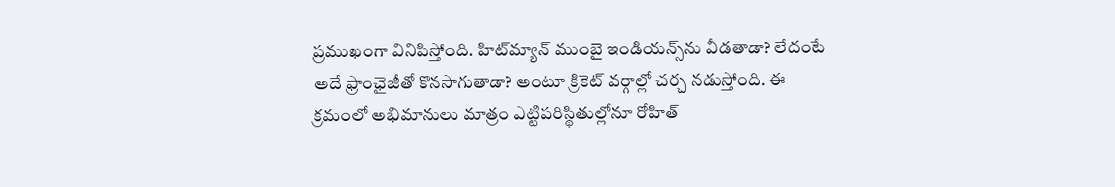ప్రముఖంగా వినిపిస్తోంది. హిట్‌మ్యాన్‌ ముంబై ఇండియన్స్‌ను వీడతాడా? లేదంటే అదే ఫ్రాంఛైజీతో కొనసాగుతాడా? అంటూ క్రికెట్‌ వర్గాల్లో చర్చ నడుస్తోంది. ఈ క్రమంలో అభిమానులు మాత్రం ఎట్టిపరిస్థితుల్లోనూ రోహిత్‌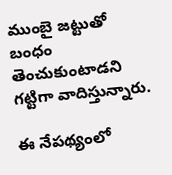ముంబై జట్టుతో బంధం తెంచుకుంటాడని గట్టిగా వాదిస్తున్నారు.

ఈ నేపథ్యంలో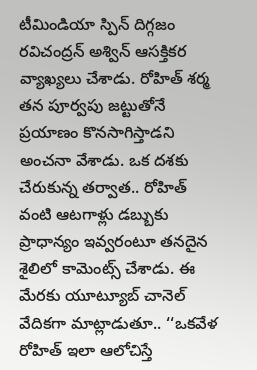టీమిండియా స్పిన్‌ దిగ్గజం రవిచంద్రన్‌ అశ్విన్‌ ఆసక్తికర వ్యాఖ్యలు చేశాడు. రోహిత్‌ శర్మ తన పూర్వపు జట్టుతోనే ప్రయాణం కొనసాగిస్తాడని అంచనా వేశాడు. ఒక దశకు చేరుకున్న తర్వాత.. రోహిత్‌ వంటి ఆటగాళ్లు డబ్బుకు ప్రాధాన్యం ఇవ్వరంటూ తనదైన శైలిలో కామెంట్స్‌ చేశాడు. ఈ మేరకు యూట్యూబ్‌ చానెల్‌ వేదికగా మాట్లాడుతూ.. ‘‘ఒకవేళ రోహిత్‌ ఇలా ఆలోచిస్తే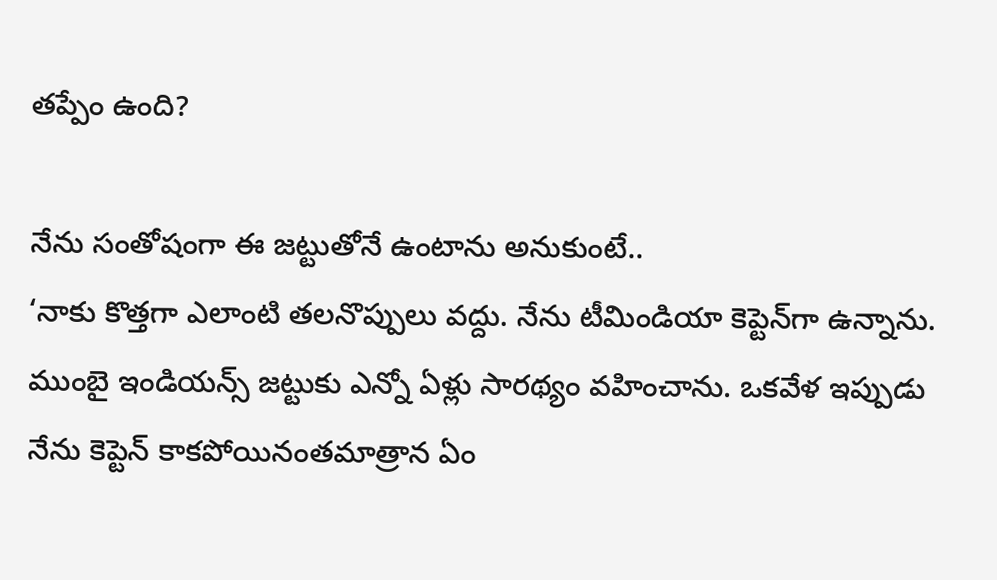తప్పేం ఉంది?

నేను సంతోషంగా ఈ జట్టుతోనే ఉంటాను అనుకుంటే..
‘నాకు కొత్తగా ఎలాంటి తలనొప్పులు వద్దు. నేను టీమిండియా కెప్టెన్‌గా ఉన్నాను. ముంబై ఇండియన్స్‌ జట్టుకు ఎన్నో ఏళ్లు సారథ్యం వహించాను. ఒకవేళ ఇప్పుడు నేను కెప్టెన్‌ కాకపోయినంతమాత్రాన ఏం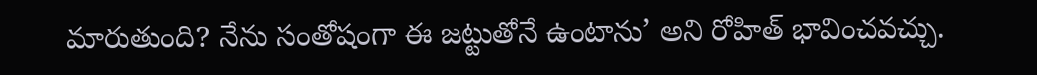మారుతుంది? నేను సంతోషంగా ఈ జట్టుతోనే ఉంటాను’ అని రోహిత్‌ భావించవచ్చు.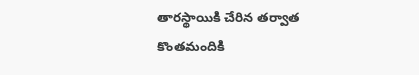తారస్థాయికి చేరిన తర్వాత కొంతమందికి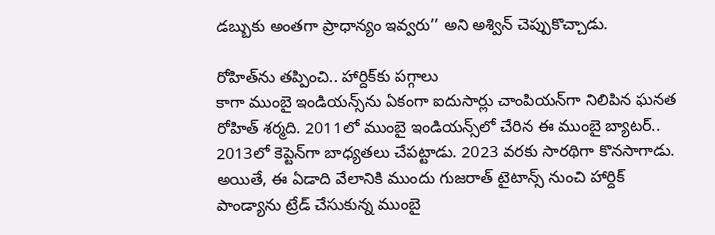డబ్బుకు అంతగా ప్రాధాన్యం ఇవ్వరు’’ అని అశ్విన్‌ చెప్పుకొచ్చాడు.

రోహిత్‌ను తప్పించి.. హార్దిక్‌కు పగ్గాలు
కాగా ముంబై ఇండియన్స్‌ను ఏకంగా ఐదుసార్లు చాంపియన్‌గా నిలిపిన ఘనత రోహిత్‌ శర్మది. 2011లో ముంబై ఇండియన్స్‌లో చేరిన ఈ ముంబై బ్యాటర్‌.. 2013లో కెప్టెన్‌గా బాధ్యతలు చేపట్టాడు. 2023 వరకు సారథిగా కొనసాగాడు. అయితే, ఈ ఏడాది వేలానికి ముందు గుజరాత్‌ టైటాన్స్‌ నుంచి హార్దిక్‌ పాండ్యాను ట్రేడ్‌ చేసుకున్న ముంబై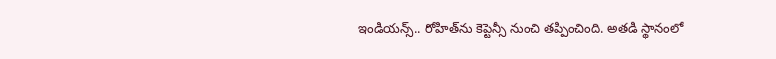ఇండియన్స్‌.. రోహిత్‌ను కెప్టెన్సీ నుంచి తప్పించింది. అతడి స్థానంలో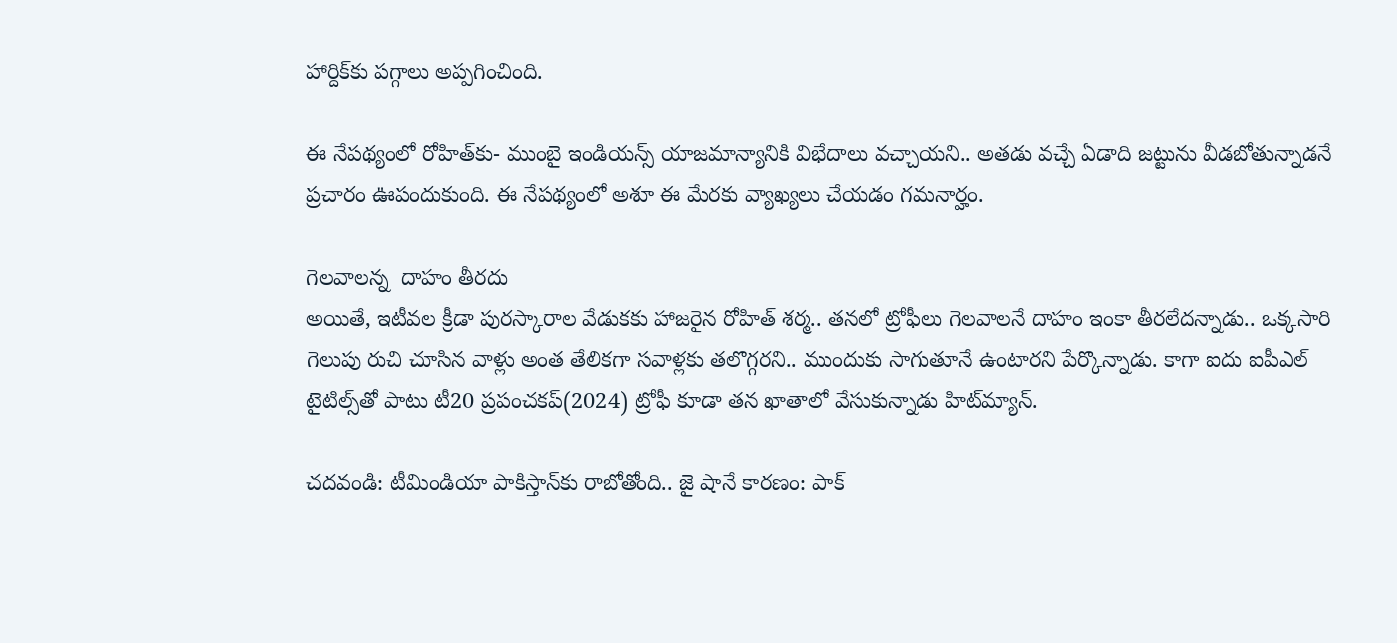హార్దిక్‌కు పగ్గాలు అప్పగించింది.

ఈ నేపథ్యంలో రోహిత్‌కు- ముంబై ఇండియన్స్‌ యాజమాన్యానికి విభేదాలు వచ్చాయని.. అతడు వచ్చే ఏడాది జట్టును వీడబోతున్నాడనే ప్రచారం ఊపందుకుంది. ఈ నేపథ్యంలో అశూ ఈ మేరకు వ్యాఖ్యలు చేయడం గమనార్హం.

గెలవాలన్న  దాహం తీరదు
అయితే, ఇటీవల క్రీడా పురస్కారాల వేడుకకు హాజరైన రోహిత్‌ శర్మ.. తనలో ట్రోఫీలు గెలవాలనే దాహం ఇంకా తీరలేదన్నాడు.. ఒక్కసారి గెలుపు రుచి చూసిన వాళ్లు అంత తేలికగా సవాళ్లకు తలొగ్గరని.. ముందుకు సాగుతూనే ఉంటారని పేర్కొన్నాడు. కాగా ఐదు ఐపీఎల్‌ టైటిల్స్‌తో పాటు టీ20 ప్రపంచకప్‌(2024) ట్రోఫీ కూడా తన ఖాతాలో వేసుకున్నాడు హిట్‌మ్యాన్‌.

చదవండి: టీమిండియా పాకిస్తాన్‌కు రాబోతోంది.. జై షానే కారణం: పాక్‌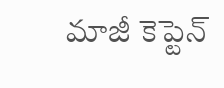మాజీ కెప్టెన్‌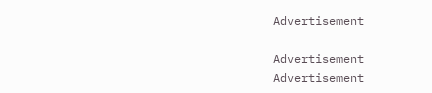Advertisement

Advertisement
Advertisement